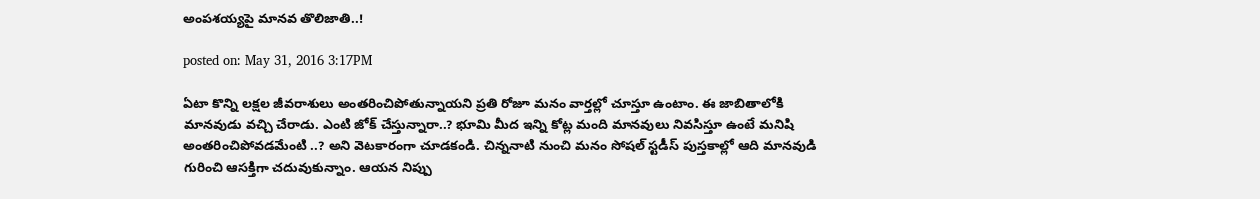అంపశయ్యపై మానవ తొలిజాతి..!

posted on: May 31, 2016 3:17PM

ఏటా కొన్ని లక్షల జీవరాశులు అంతరించిపోతున్నాయని ప్రతి రోజూ మనం వార్తల్లో చూస్తూ ఉంటాం. ఈ జాబితాలోకి మానవుడు వచ్చి చేరాడు. ఎంటి జోక్ చేస్తున్నారా..? భూమి మీద ఇన్ని కోట్ల మంది మానవులు నివసిస్తూ ఉంటే మనిషి అంతరించిపోవడమేంటి ..? అని వెటకారంగా చూడకండి. చిన్ననాటి నుంచి మనం సోషల్ స్టడీస్‌ పుస్తకాల్లో ఆది మానవుడి గురించి ఆసక్తిగా చదువుకున్నాం. ఆయన నిప్పు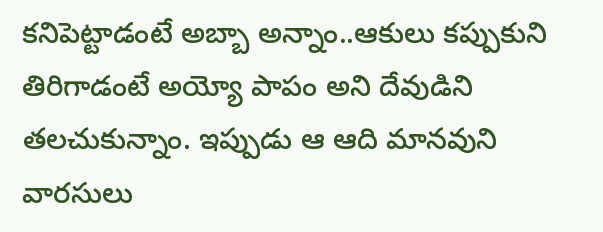కనిపెట్టాడంటే అబ్బా అన్నాం..ఆకులు కప్పుకుని తిరిగాడంటే అయ్యో పాపం అని దేవుడిని తలచుకున్నాం. ఇప్పుడు ఆ ఆది మానవుని వారసులు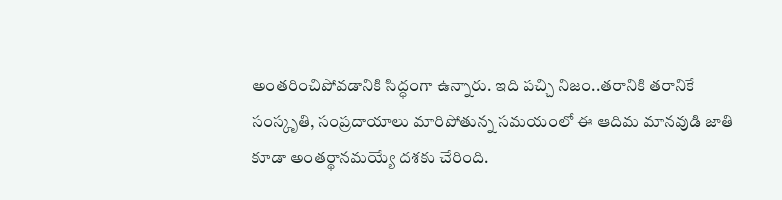అంతరించిపోవడానికి సిద్ధంగా ఉన్నారు. ఇది పచ్చి నిజం..తరానికి తరానికే సంస్కృతి, సంప్రదాయాలు మారిపోతున్న సమయంలో ఈ ఆదిమ మానవుడి జాతి కూడా అంతర్థానమయ్యే దశకు చేరింది.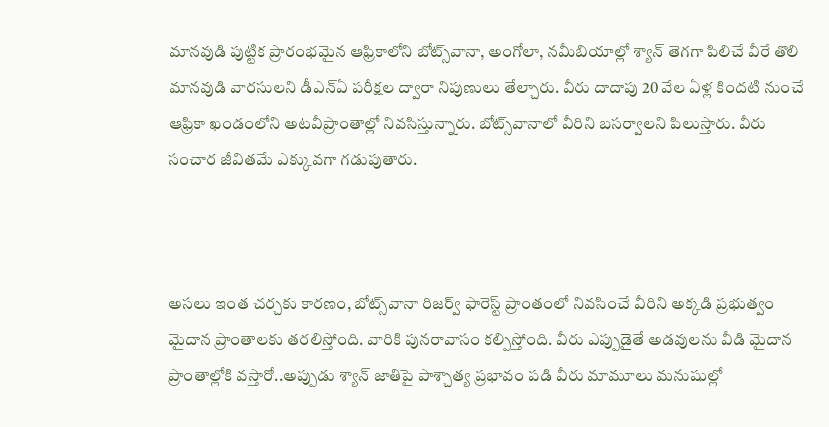మానవుడి పుట్టిక ప్రారంభమైన ఆఫ్రికాలోని బోట్స్‌వానా, అంగోలా, నమీబియాల్లో శ్యాన్ తెగగా పిలిచే వీరే తొలి మానవుడి వారసులని డీఎన్‌ఏ పరీక్షల ద్వారా నిపుణులు తేల్చారు. వీరు దాదాపు 20 వేల ఏళ్ల కిందటి నుంచే ఆఫ్రికా ఖండంలోని అటవీప్రాంతాల్లో నివసిస్తున్నారు. బోట్స్‌వానాలో వీరిని బసర్వాలని పిలుస్తారు. వీరు సంచార జీవితమే ఎక్కువగా గడుపుతారు.



అసలు ఇంత చర్చకు కారణం, బోట్స్‌వానా రిజర్వ్ ఫారెస్ట్‌ ప్రాంతంలో నివసించే వీరిని అక్కడి ప్రభుత్వం మైదాన ప్రాంతాలకు తరలిస్తోంది. వారికి పునరావాసం కల్పిస్తోంది. వీరు ఎప్పుడైతే అడవులను వీడి మైదాన ప్రాంతాల్లోకి వస్తారో..అప్పుడు శ్యాన్ జాతిపై పాశ్చాత్య ప్రభావం పడి వీరు మామూలు మనుషుల్లో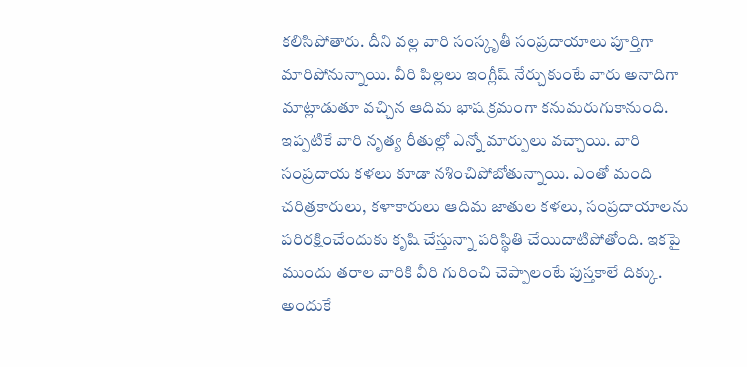కలిసిపోతారు. దీని వల్ల వారి సంస్కృతీ సంప్రదాయాలు పూర్తిగా మారిపోనున్నాయి. వీరి పిల్లలు ఇంగ్లీష్ నేర్చుకుంటే వారు అనాదిగా మాట్లాడుతూ వచ్చిన ఆదిమ భాష క్రమంగా కనుమరుగుకానుంది. ఇప్పటికే వారి నృత్య రీతుల్లో ఎన్నో మార్పులు వచ్చాయి. వారి సంప్రదాయ కళలు కూడా నశించిపోబోతున్నాయి. ఎంతో మంది చరిత్రకారులు, కళాకారులు ఆదిమ జాతుల కళలు, సంప్రదాయాలను పరిరక్షించేందుకు కృషి చేస్తున్నా పరిస్థితి చేయిదాటిపోతోంది. ఇకపై ముందు తరాల వారికి వీరి గురించి చెప్పాలంటే పుస్తకాలే దిక్కు. అందుకే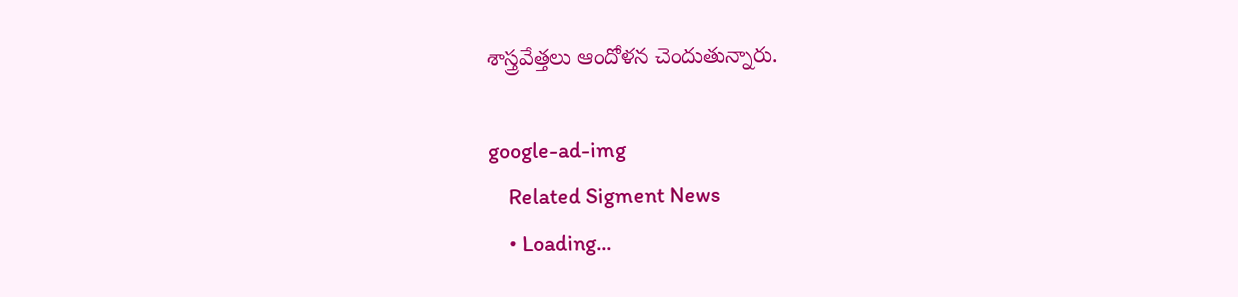శాస్త్రవేత్తలు ఆందోళన చెందుతున్నారు.

google-ad-img
    Related Sigment News
    • Loading...